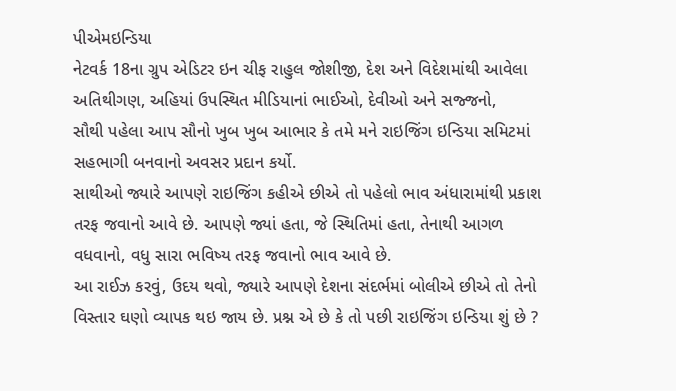પીએમઇન્ડિયા
નેટવર્ક 18ના ગ્રુપ એડિટર ઇન ચીફ રાહુલ જોશીજી, દેશ અને વિદેશમાંથી આવેલા અતિથીગણ, અહિયાં ઉપસ્થિત મીડિયાનાં ભાઈઓ, દેવીઓ અને સજ્જનો,
સૌથી પહેલા આપ સૌનો ખુબ ખુબ આભાર કે તમે મને રાઇજિંગ ઇન્ડિયા સમિટમાં સહભાગી બનવાનો અવસર પ્રદાન કર્યો.
સાથીઓ જ્યારે આપણે રાઇજિંગ કહીએ છીએ તો પહેલો ભાવ અંધારામાંથી પ્રકાશ તરફ જવાનો આવે છે. આપણે જ્યાં હતા, જે સ્થિતિમાં હતા, તેનાથી આગળ વધવાનો, વધુ સારા ભવિષ્ય તરફ જવાનો ભાવ આવે છે.
આ રાઈઝ કરવું, ઉદય થવો, જ્યારે આપણે દેશના સંદર્ભમાં બોલીએ છીએ તો તેનો વિસ્તાર ઘણો વ્યાપક થઇ જાય છે. પ્રશ્ન એ છે કે તો પછી રાઇજિંગ ઇન્ડિયા શું છે ?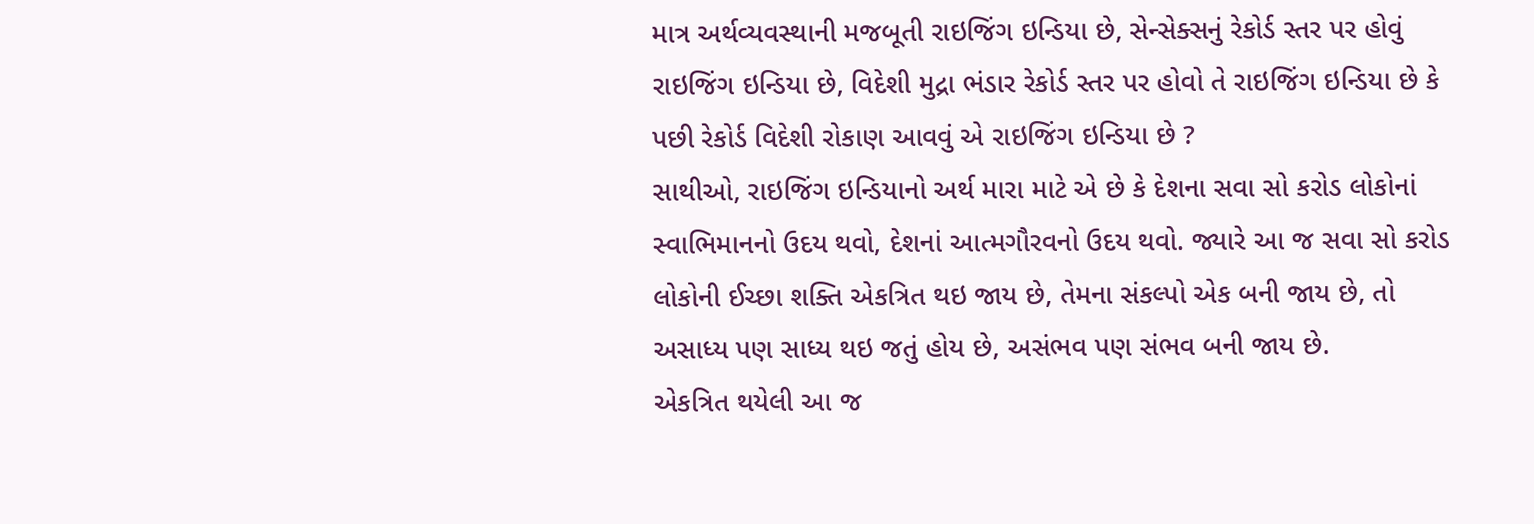માત્ર અર્થવ્યવસ્થાની મજબૂતી રાઇજિંગ ઇન્ડિયા છે, સેન્સેક્સનું રેકોર્ડ સ્તર પર હોવું રાઇજિંગ ઇન્ડિયા છે, વિદેશી મુદ્રા ભંડાર રેકોર્ડ સ્તર પર હોવો તે રાઇજિંગ ઇન્ડિયા છે કે પછી રેકોર્ડ વિદેશી રોકાણ આવવું એ રાઇજિંગ ઇન્ડિયા છે ?
સાથીઓ, રાઇજિંગ ઇન્ડિયાનો અર્થ મારા માટે એ છે કે દેશના સવા સો કરોડ લોકોનાં સ્વાભિમાનનો ઉદય થવો, દેશનાં આત્મગૌરવનો ઉદય થવો. જ્યારે આ જ સવા સો કરોડ લોકોની ઈચ્છા શક્તિ એકત્રિત થઇ જાય છે, તેમના સંકલ્પો એક બની જાય છે, તો અસાધ્ય પણ સાધ્ય થઇ જતું હોય છે, અસંભવ પણ સંભવ બની જાય છે.
એકત્રિત થયેલી આ જ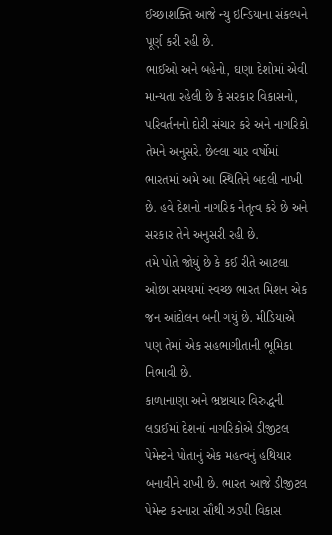ઈચ્છાશક્તિ આજે ન્યુ ઇન્ડિયાના સંકલ્પને પૂર્ણ કરી રહી છે.
ભાઈઓ અને બહેનો, ઘણા દેશોમાં એવી માન્યતા રહેલી છે કે સરકાર વિકાસનો, પરિવર્તનનો દોરી સંચાર કરે અને નાગરિકો તેમને અનુસરે. છેલ્લા ચાર વર્ષોમાં ભારતમાં અમે આ સ્થિતિને બદલી નાખી છે. હવે દેશનો નાગરિક નેતૃત્વ કરે છે અને સરકાર તેને અનુસરી રહી છે.
તમે પોતે જોયું છે કે કઈ રીતે આટલા ઓછા સમયમાં સ્વચ્છ ભારત મિશન એક જન આંદોલન બની ગયું છે. મીડિયાએ પણ તેમાં એક સહભાગીતાની ભૂમિકા નિભાવી છે.
કાળાનાણા અને ભ્રષ્ટાચાર વિરુદ્ધની લડાઈમાં દેશનાં નાગરિકોએ ડીજીટલ પેમેન્ટને પોતાનું એક મહત્વનું હથિયાર બનાવીને રાખી છે. ભારત આજે ડીજીટલ પેમેન્ટ કરનારા સૌથી ઝડપી વિકાસ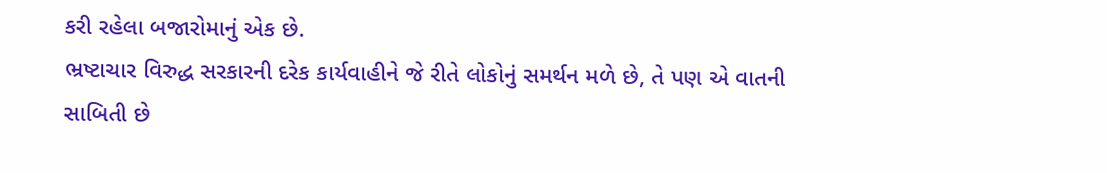કરી રહેલા બજારોમાનું એક છે.
ભ્રષ્ટાચાર વિરુદ્ધ સરકારની દરેક કાર્યવાહીને જે રીતે લોકોનું સમર્થન મળે છે, તે પણ એ વાતની સાબિતી છે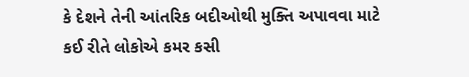કે દેશને તેની આંતરિક બદીઓથી મુક્તિ અપાવવા માટે કઈ રીતે લોકોએ કમર કસી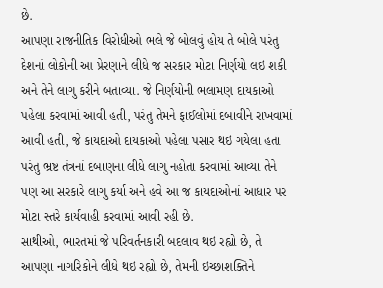છે.
આપણા રાજનીતિક વિરોધીઓ ભલે જે બોલવું હોય તે બોલે પરંતુ દેશનાં લોકોની આ પ્રેરણાને લીધે જ સરકાર મોટા નિર્ણયો લઇ શકી અને તેને લાગુ કરીને બતાવ્યા. જે નિર્ણયોની ભલામણ દાયકાઓ પહેલા કરવામાં આવી હતી, પરંતુ તેમને ફાઈલોમાં દબાવીને રાખવામાં આવી હતી, જે કાયદાઓ દાયકાઓ પહેલા પસાર થઇ ગયેલા હતા પરંતુ ભ્રષ્ટ તંત્રનાં દબાણના લીધે લાગુ નહોતા કરવામાં આવ્યા તેને પણ આ સરકારે લાગુ કર્યા અને હવે આ જ કાયદાઓનાં આધાર પર મોટા સ્તરે કાર્યવાહી કરવામાં આવી રહી છે.
સાથીઓ, ભારતમાં જે પરિવર્તનકારી બદલાવ થઇ રહ્યો છે, તે આપણા નાગરિકોને લીધે થઇ રહ્યો છે, તેમની ઇચ્છાશક્તિને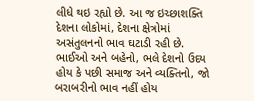લીધે થઇ રહ્યો છે. આ જ ઇચ્છાશક્તિ દેશના લોકોમાં, દેશના ક્ષેત્રોમાં અસંતુલનનો ભાવ ઘટાડી રહી છે.
ભાઈઓ અને બહેનો, ભલે દેશનો ઉદય હોય કે પછી સમાજ અને વ્યક્તિનો, જો બરાબરીનો ભાવ નહીં હોય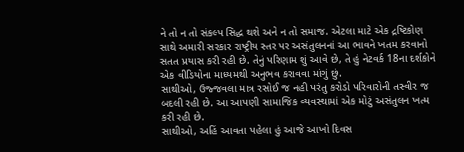ને તો ન તો સંકલ્પ સિદ્ધ થશે અને ન તો સમાજ. એટલા માટે એક દ્રષ્ટિકોણ સાથે અમારી સરકાર રાષ્ટ્રીય સ્તર પર અસંતુલનનાં આ ભાવને ખતમ કરવાનો સતત પ્રયાસ કરી રહી છે. તેનું પરિણામ શું આવે છે, તે હું નેટવર્ક 18ના દર્શકોને એક વીડિયોના માધ્યમથી અનુભવ કરાવવા માંગું છું.
સાથીઓ, ઉજ્જવલા માત્ર રસોઈ જ નહી પરંતુ કરોડો પરિવારોની તસ્વીર જ બદલી રહી છે. આ આપણી સામાજિક વ્યવસ્થામાં એક મોટું અસંતુલન ખત્મ કરી રહી છે.
સાથીઓ, અહિં આવતા પહેલા હું આજે આખો દિવસ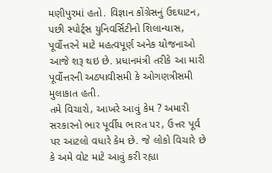મણીપુરમાં હતો. વિજ્ઞાન કોંગ્રેસનું ઉદઘાટન, પછી સ્પોર્ટ્સ યુનિવર્સિટીનો શિલાન્યાસ, પૂર્વોત્તરને માટે મહત્વપૂર્ણ અનેક યોજનાઓ આજે શરૂ થઇ છે. પ્રધાનમંત્રી તરીકે આ મારી પૂર્વોત્તરની અઠ્યાવીસમી કે ઓગણત્રીસમી મુલાકાત હતી.
તમે વિચારો, આખરે આવું કેમ ? અમારી સરકારનો ભાર પૂર્વીય ભારત પર, ઉત્તર પૂર્વ પર આટલો વધારે કેમ છે. જે લોકો વિચારે છે કે અમે વોટ માટે આવું કરી રહ્યા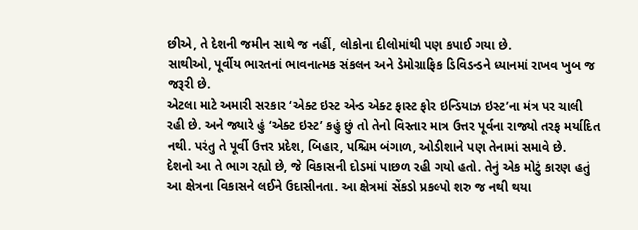છીએ, તે દેશની જમીન સાથે જ નહીં, લોકોના દીલોમાંથી પણ કપાઈ ગયા છે.
સાથીઓ, પૂર્વીય ભારતનાં ભાવનાત્મક સંકલન અને ડેમોગ્રાફિક ડિવિડન્ડને ધ્યાનમાં રાખવ ખુબ જ જરૂરી છે.
એટલા માટે અમારી સરકાર ‘એક્ટ ઇસ્ટ એન્ડ એક્ટ ફાસ્ટ ફોર ઇન્ડિયાઝ ઇસ્ટ’ના મંત્ર પર ચાલી રહી છે. અને જ્યારે હું ‘એક્ટ ઇસ્ટ’ કહું છું તો તેનો વિસ્તાર માત્ર ઉત્તર પૂર્વના રાજ્યો તરફ મર્યાદિત નથી. પરંતુ તે પૂર્વી ઉત્તર પ્રદેશ, બિહાર, પશ્ચિમ બંગાળ, ઓડીશાને પણ તેનામાં સમાવે છે.
દેશનો આ તે ભાગ રહ્યો છે, જે વિકાસની દોડમાં પાછળ રહી ગયો હતો. તેનું એક મોટું કારણ હતું આ ક્ષેત્રના વિકાસને લઈને ઉદાસીનતા. આ ક્ષેત્રમાં સેંકડો પ્રકલ્પો શરુ જ નથી થયા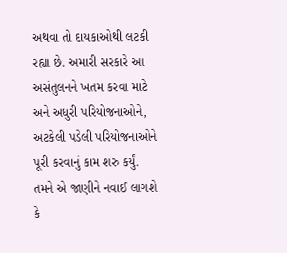અથવા તો દાયકાઓથી લટકી રહ્યા છે. અમારી સરકારે આ અસંતુલનને ખતમ કરવા માટે અને અધુરી પરિયોજનાઓને, અટકેલી પડેલી પરિયોજનાઓને પૂરી કરવાનું કામ શરુ કર્યું.
તમને એ જાણીને નવાઈ લાગશે કે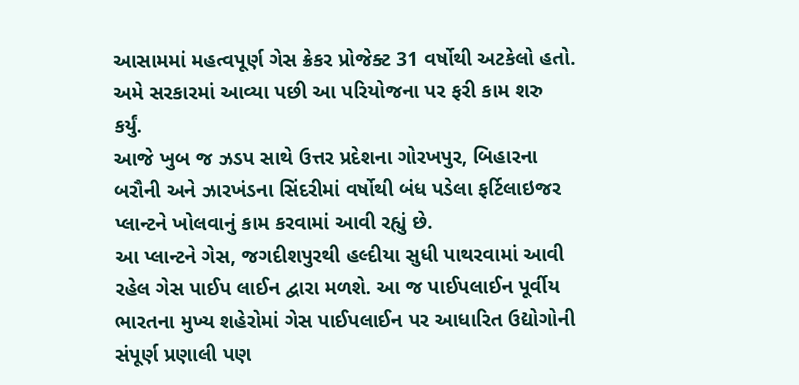આસામમાં મહત્વપૂર્ણ ગેસ ક્રેકર પ્રોજેક્ટ 31 વર્ષોથી અટકેલો હતો. અમે સરકારમાં આવ્યા પછી આ પરિયોજના પર ફરી કામ શરુ કર્યું.
આજે ખુબ જ ઝડપ સાથે ઉત્તર પ્રદેશના ગોરખપુર, બિહારના બરૌની અને ઝારખંડના સિંદરીમાં વર્ષોથી બંધ પડેલા ફર્ટિલાઇજર પ્લાન્ટને ખોલવાનું કામ કરવામાં આવી રહ્યું છે.
આ પ્લાન્ટને ગેસ, જગદીશપુરથી હલ્દીયા સુધી પાથરવામાં આવી રહેલ ગેસ પાઈપ લાઈન દ્વારા મળશે. આ જ પાઈપલાઈન પૂર્વીય ભારતના મુખ્ય શહેરોમાં ગેસ પાઈપલાઈન પર આધારિત ઉદ્યોગોની સંપૂર્ણ પ્રણાલી પણ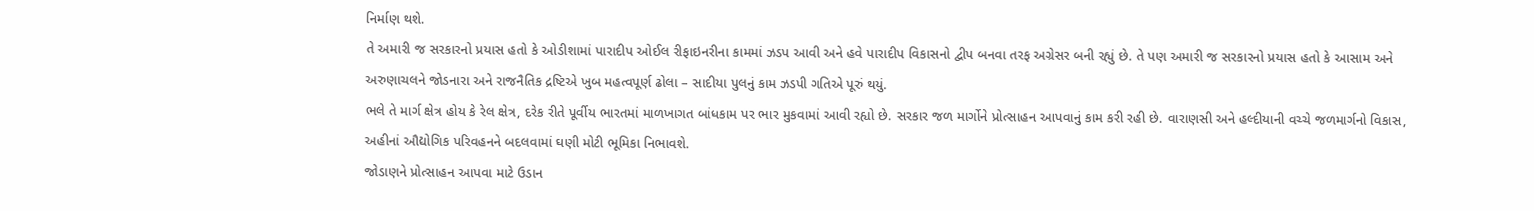નિર્માણ થશે.
તે અમારી જ સરકારનો પ્રયાસ હતો કે ઓડીશામાં પારાદીપ ઓઈલ રીફાઇનરીના કામમાં ઝડપ આવી અને હવે પારાદીપ વિકાસનો દ્વીપ બનવા તરફ અગ્રેસર બની રહ્યું છે. તે પણ અમારી જ સરકારનો પ્રયાસ હતો કે આસામ અને અરુણાચલને જોડનારા અને રાજનૈતિક દ્રષ્ટિએ ખુબ મહત્વપૂર્ણ ઢોલા – સાદીયા પુલનું કામ ઝડપી ગતિએ પૂરું થયું.
ભલે તે માર્ગ ક્ષેત્ર હોય કે રેલ ક્ષેત્ર, દરેક રીતે પૂર્વીય ભારતમાં માળખાગત બાંધકામ પર ભાર મુકવામાં આવી રહ્યો છે. સરકાર જળ માર્ગોને પ્રોત્સાહન આપવાનું કામ કરી રહી છે. વારાણસી અને હલ્દીયાની વચ્ચે જળમાર્ગનો વિકાસ, અહીનાં ઔદ્યોગિક પરિવહનને બદલવામાં ઘણી મોટી ભૂમિકા નિભાવશે.
જોડાણને પ્રોત્સાહન આપવા માટે ઉડાન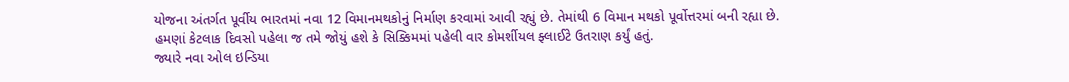યોજના અંતર્ગત પૂર્વીય ભારતમાં નવા 12 વિમાનમથકોનું નિર્માણ કરવામાં આવી રહ્યું છે. તેમાંથી 6 વિમાન મથકો પૂર્વોત્તરમાં બની રહ્યા છે. હમણાં કેટલાક દિવસો પહેલા જ તમે જોયું હશે કે સિક્કિમમાં પહેલી વાર કોમર્શીયલ ફ્લાઈટે ઉતરાણ કર્યું હતું.
જ્યારે નવા ઓલ ઇન્ડિયા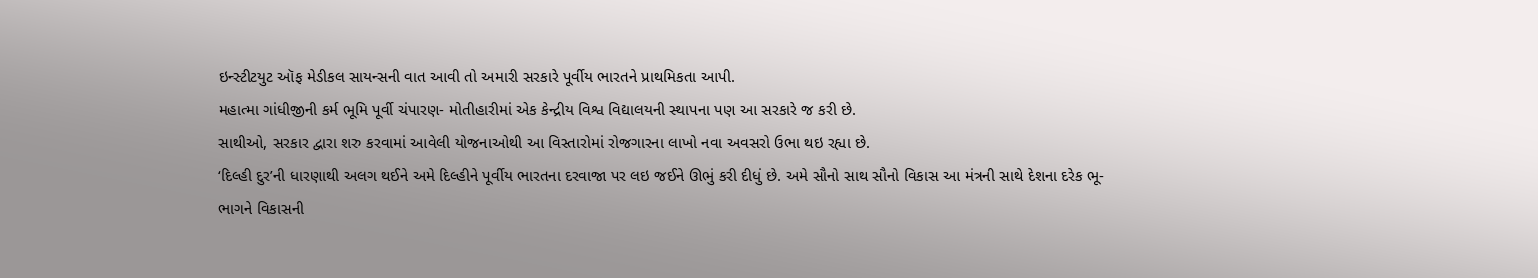ઇન્સ્ટીટયુટ ઑફ મેડીકલ સાયન્સની વાત આવી તો અમારી સરકારે પૂર્વીય ભારતને પ્રાથમિકતા આપી.
મહાત્મા ગાંધીજીની કર્મ ભૂમિ પૂર્વી ચંપારણ- મોતીહારીમાં એક કેન્દ્રીય વિશ્વ વિદ્યાલયની સ્થાપના પણ આ સરકારે જ કરી છે.
સાથીઓ, સરકાર દ્વારા શરુ કરવામાં આવેલી યોજનાઓથી આ વિસ્તારોમાં રોજગારના લાખો નવા અવસરો ઉભા થઇ રહ્યા છે.
‘દિલ્હી દુર’ની ધારણાથી અલગ થઈને અમે દિલ્હીને પૂર્વીય ભારતના દરવાજા પર લઇ જઈને ઊભું કરી દીધું છે. અમે સૌનો સાથ સૌનો વિકાસ આ મંત્રની સાથે દેશના દરેક ભૂ-ભાગને વિકાસની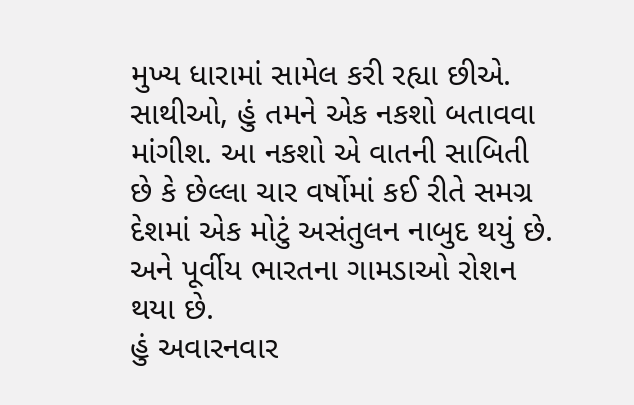મુખ્ય ધારામાં સામેલ કરી રહ્યા છીએ.
સાથીઓ, હું તમને એક નકશો બતાવવા માંગીશ. આ નકશો એ વાતની સાબિતી છે કે છેલ્લા ચાર વર્ષોમાં કઈ રીતે સમગ્ર દેશમાં એક મોટું અસંતુલન નાબુદ થયું છે. અને પૂર્વીય ભારતના ગામડાઓ રોશન થયા છે.
હું અવારનવાર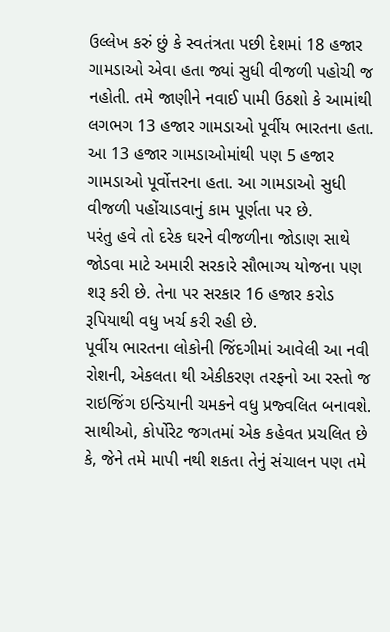ઉલ્લેખ કરું છું કે સ્વતંત્રતા પછી દેશમાં 18 હજાર ગામડાઓ એવા હતા જ્યાં સુધી વીજળી પહોચી જ નહોતી. તમે જાણીને નવાઈ પામી ઉઠશો કે આમાંથી લગભગ 13 હજાર ગામડાઓ પૂર્વીય ભારતના હતા. આ 13 હજાર ગામડાઓમાંથી પણ 5 હજાર ગામડાઓ પૂર્વોત્તરના હતા. આ ગામડાઓ સુધી વીજળી પહોંચાડવાનું કામ પૂર્ણતા પર છે.
પરંતુ હવે તો દરેક ઘરને વીજળીના જોડાણ સાથે જોડવા માટે અમારી સરકારે સૌભાગ્ય યોજના પણ શરૂ કરી છે. તેના પર સરકાર 16 હજાર કરોડ રૂપિયાથી વધુ ખર્ચ કરી રહી છે.
પૂર્વીય ભારતના લોકોની જિંદગીમાં આવેલી આ નવી રોશની, એકલતા થી એકીકરણ તરફનો આ રસ્તો જ રાઇજિંગ ઇન્ડિયાની ચમકને વધુ પ્રજ્વલિત બનાવશે.
સાથીઓ, કોર્પોરેટ જગતમાં એક કહેવત પ્રચલિત છે કે, જેને તમે માપી નથી શકતા તેનું સંચાલન પણ તમે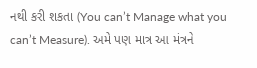નથી કરી શકતા (You can’t Manage what you can’t Measure). અમે પણ માત્ર આ મંત્રને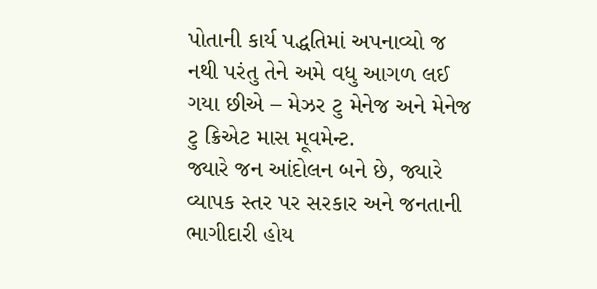પોતાની કાર્ય પદ્ધતિમાં અપનાવ્યો જ નથી પરંતુ તેને અમે વધુ આગળ લઈ ગયા છીએ – મેઝર ટુ મેનેજ અને મેનેજ ટુ ક્રિએટ માસ મૂવમેન્ટ.
જ્યારે જન આંદોલન બને છે, જ્યારે વ્યાપક સ્તર પર સરકાર અને જનતાની ભાગીદારી હોય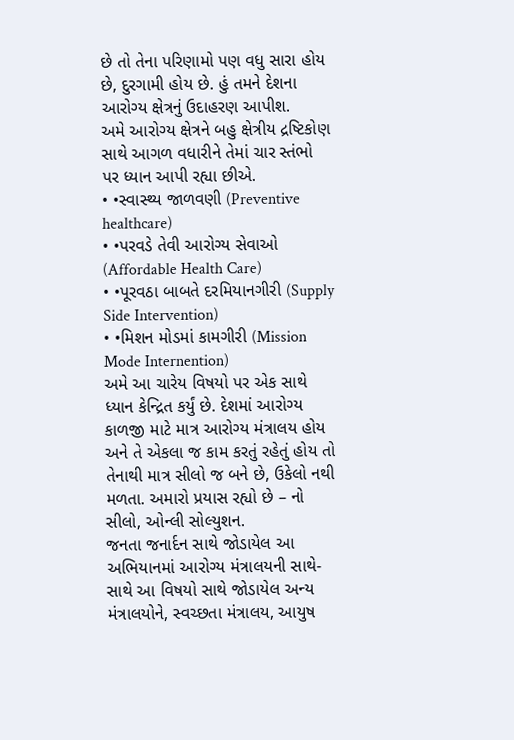છે તો તેના પરિણામો પણ વધુ સારા હોય છે, દુરગામી હોય છે. હું તમને દેશના આરોગ્ય ક્ષેત્રનું ઉદાહરણ આપીશ.
અમે આરોગ્ય ક્ષેત્રને બહુ ક્ષેત્રીય દ્રષ્ટિકોણ સાથે આગળ વધારીને તેમાં ચાર સ્તંભો પર ધ્યાન આપી રહ્યા છીએ.
• •સ્વાસ્થ્ય જાળવણી (Preventive healthcare)
• •પરવડે તેવી આરોગ્ય સેવાઓ (Affordable Health Care)
• •પૂરવઠા બાબતે દરમિયાનગીરી (Supply Side Intervention)
• •મિશન મોડમાં કામગીરી (Mission Mode Internention)
અમે આ ચારેય વિષયો પર એક સાથે ધ્યાન કેન્દ્રિત કર્યું છે. દેશમાં આરોગ્ય કાળજી માટે માત્ર આરોગ્ય મંત્રાલય હોય અને તે એકલા જ કામ કરતું રહેતું હોય તો તેનાથી માત્ર સીલો જ બને છે, ઉકેલો નથી મળતા. અમારો પ્રયાસ રહ્યો છે – નો સીલો, ઓન્લી સોલ્યુશન.
જનતા જનાર્દન સાથે જોડાયેલ આ અભિયાનમાં આરોગ્ય મંત્રાલયની સાથે-સાથે આ વિષયો સાથે જોડાયેલ અન્ય મંત્રાલયોને, સ્વચ્છતા મંત્રાલય, આયુષ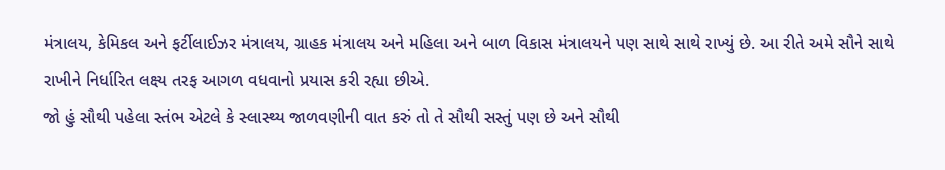મંત્રાલય, કેમિકલ અને ફર્ટીલાઈઝર મંત્રાલય, ગ્રાહક મંત્રાલય અને મહિલા અને બાળ વિકાસ મંત્રાલયને પણ સાથે સાથે રાખ્યું છે. આ રીતે અમે સૌને સાથે રાખીને નિર્ધારિત લક્ષ્ય તરફ આગળ વધવાનો પ્રયાસ કરી રહ્યા છીએ.
જો હું સૌથી પહેલા સ્તંભ એટલે કે સ્લાસ્થ્ય જાળવણીની વાત કરું તો તે સૌથી સસ્તું પણ છે અને સૌથી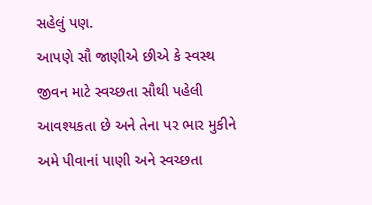સહેલું પણ.
આપણે સૌ જાણીએ છીએ કે સ્વસ્થ જીવન માટે સ્વચ્છતા સૌથી પહેલી આવશ્યકતા છે અને તેના પર ભાર મુકીને અમે પીવાનાં પાણી અને સ્વચ્છતા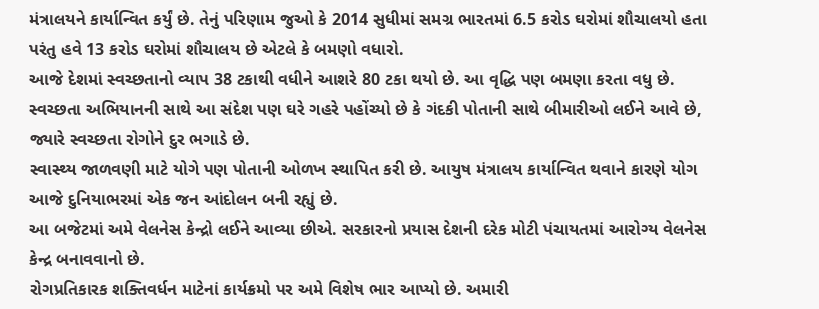મંત્રાલયને કાર્યાન્વિત કર્યું છે. તેનું પરિણામ જુઓ કે 2014 સુધીમાં સમગ્ર ભારતમાં 6.5 કરોડ ઘરોમાં શૌચાલયો હતા પરંતુ હવે 13 કરોડ ઘરોમાં શૌચાલય છે એટલે કે બમણો વધારો.
આજે દેશમાં સ્વચ્છતાનો વ્યાપ 38 ટકાથી વધીને આશરે 80 ટકા થયો છે. આ વૃદ્ધિ પણ બમણા કરતા વધુ છે. સ્વચ્છતા અભિયાનની સાથે આ સંદેશ પણ ઘરે ગહરે પહોંચ્યો છે કે ગંદકી પોતાની સાથે બીમારીઓ લઈને આવે છે, જ્યારે સ્વચ્છતા રોગોને દુર ભગાડે છે.
સ્વાસ્થ્ય જાળવણી માટે યોગે પણ પોતાની ઓળખ સ્થાપિત કરી છે. આયુષ મંત્રાલય કાર્યાન્વિત થવાને કારણે યોગ આજે દુનિયાભરમાં એક જન આંદોલન બની રહ્યું છે.
આ બજેટમાં અમે વેલનેસ કેન્દ્રો લઈને આવ્યા છીએ. સરકારનો પ્રયાસ દેશની દરેક મોટી પંચાયતમાં આરોગ્ય વેલનેસ કેન્દ્ર બનાવવાનો છે.
રોગપ્રતિકારક શક્તિવર્ધન માટેનાં કાર્યક્રમો પર અમે વિશેષ ભાર આપ્યો છે. અમારી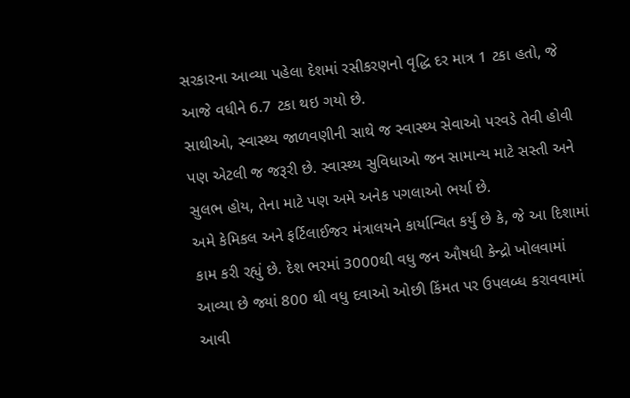સરકારના આવ્યા પહેલા દેશમાં રસીકરણનો વૃદ્ધિ દર માત્ર 1 ટકા હતો, જે આજે વધીને 6.7 ટકા થઇ ગયો છે.
સાથીઓ, સ્વાસ્થ્ય જાળવણીની સાથે જ સ્વાસ્થ્ય સેવાઓ પરવડે તેવી હોવી પણ એટલી જ જરૂરી છે. સ્વાસ્થ્ય સુવિધાઓ જન સામાન્ય માટે સસ્તી અને સુલભ હોય, તેના માટે પણ અમે અનેક પગલાઓ ભર્યા છે.
અમે કેમિકલ અને ફર્ટિલાઈજર મંત્રાલયને કાર્યાન્વિત કર્યું છે કે, જે આ દિશામાં કામ કરી રહ્યું છે. દેશ ભરમાં 3000થી વધુ જન ઔષધી કેન્દ્રો ખોલવામાં આવ્યા છે જ્યાં 800 થી વધુ દવાઓ ઓછી કિંમત પર ઉપલબ્ધ કરાવવામાં આવી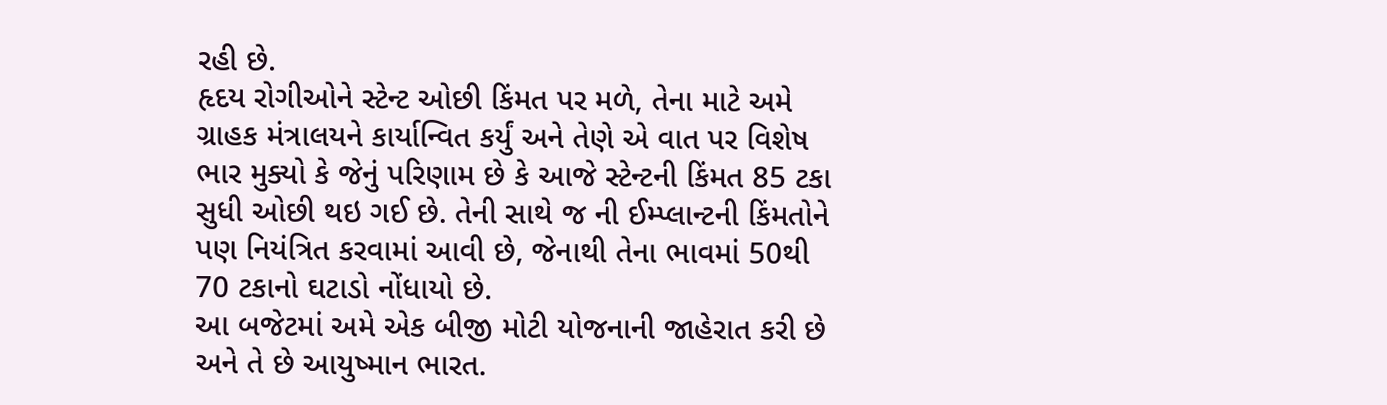રહી છે.
હૃદય રોગીઓને સ્ટેન્ટ ઓછી કિંમત પર મળે, તેના માટે અમે ગ્રાહક મંત્રાલયને કાર્યાન્વિત કર્યું અને તેણે એ વાત પર વિશેષ ભાર મુક્યો કે જેનું પરિણામ છે કે આજે સ્ટેન્ટની કિંમત 85 ટકા સુધી ઓછી થઇ ગઈ છે. તેની સાથે જ ની ઈમ્પ્લાન્ટની કિંમતોને પણ નિયંત્રિત કરવામાં આવી છે, જેનાથી તેના ભાવમાં 50થી 70 ટકાનો ઘટાડો નોંધાયો છે.
આ બજેટમાં અમે એક બીજી મોટી યોજનાની જાહેરાત કરી છે અને તે છે આયુષ્માન ભારત.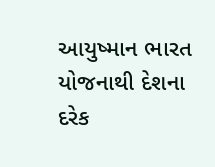આયુષ્માન ભારત યોજનાથી દેશના દરેક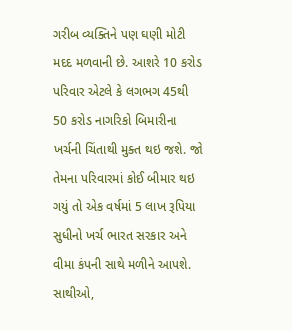ગરીબ વ્યક્તિને પણ ઘણી મોટી મદદ મળવાની છે. આશરે 10 કરોડ પરિવાર એટલે કે લગભગ 45થી 50 કરોડ નાગરિકો બિમારીના ખર્ચની ચિંતાથી મુક્ત થઇ જશે. જો તેમના પરિવારમાં કોઈ બીમાર થઇ ગયું તો એક વર્ષમાં 5 લાખ રૂપિયા સુધીનો ખર્ચ ભારત સરકાર અને વીમા કંપની સાથે મળીને આપશે.
સાથીઓ,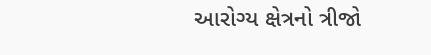આરોગ્ય ક્ષેત્રનો ત્રીજો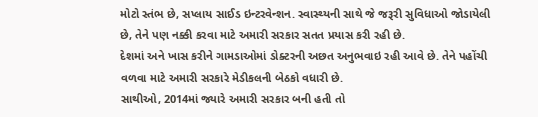મોટો સ્તંભ છે, સપ્લાય સાઈડ ઇન્ટરવેન્શન. સ્વાસ્થ્યની સાથે જે જરૂરી સુવિધાઓ જોડાયેલી છે, તેને પણ નક્કી કરવા માટે અમારી સરકાર સતત પ્રયાસ કરી રહી છે.
દેશમાં અને ખાસ કરીને ગામડાઓમાં ડોક્ટરની અછત અનુભવાઇ રહી આવે છે. તેને પહોંચી વળવા માટે અમારી સરકારે મેડીકલની બેઠકો વધારી છે.
સાથીઓ, 2014માં જ્યારે અમારી સરકાર બની હતી તો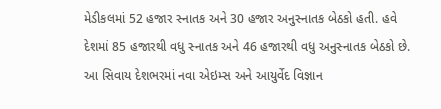મેડીકલમાં 52 હજાર સ્નાતક અને 30 હજાર અનુસ્નાતક બેઠકો હતી. હવે દેશમાં 85 હજારથી વધુ સ્નાતક અને 46 હજારથી વધુ અનુસ્નાતક બેઠકો છે.
આ સિવાય દેશભરમાં નવા એઇમ્સ અને આયુર્વેદ વિજ્ઞાન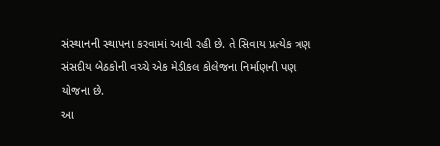સંસ્થાનની સ્થાપના કરવામાં આવી રહી છે. તે સિવાય પ્રત્યેક ત્રણ સંસદીય બેઠકોની વચ્ચે એક મેડીકલ કોલેજના નિર્માણની પણ યોજના છે.
આ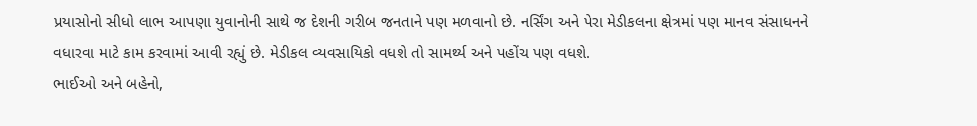પ્રયાસોનો સીધો લાભ આપણા યુવાનોની સાથે જ દેશની ગરીબ જનતાને પણ મળવાનો છે. નર્સિંગ અને પેરા મેડીકલના ક્ષેત્રમાં પણ માનવ સંસાધનને વધારવા માટે કામ કરવામાં આવી રહ્યું છે. મેડીકલ વ્યવસાયિકો વધશે તો સામર્થ્ય અને પહોંચ પણ વધશે.
ભાઈઓ અને બહેનો,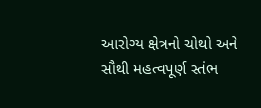આરોગ્ય ક્ષેત્રનો ચોથો અને સૌથી મહત્વપૂર્ણ સ્તંભ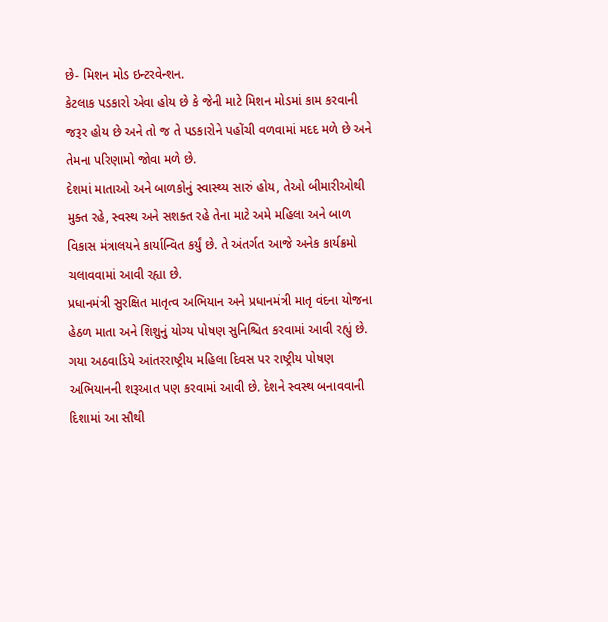છે- મિશન મોડ ઇન્ટરવેન્શન.
કેટલાક પડકારો એવા હોય છે કે જેની માટે મિશન મોડમાં કામ કરવાની જરૂર હોય છે અને તો જ તે પડકારોને પહોંચી વળવામાં મદદ મળે છે અને તેમના પરિણામો જોવા મળે છે.
દેશમાં માતાઓ અને બાળકોનું સ્વાસ્થ્ય સારું હોય, તેઓ બીમારીઓથી મુક્ત રહે, સ્વસ્થ અને સશક્ત રહે તેના માટે અમે મહિલા અને બાળ વિકાસ મંત્રાલયને કાર્યાન્વિત કર્યું છે. તે અંતર્ગત આજે અનેક કાર્યક્રમો ચલાવવામાં આવી રહ્યા છે.
પ્રધાનમંત્રી સુરક્ષિત માતૃત્વ અભિયાન અને પ્રધાનમંત્રી માતૃ વંદના યોજના હેઠળ માતા અને શિશુનું યોગ્ય પોષણ સુનિશ્ચિત કરવામાં આવી રહ્યું છે.
ગયા અઠવાડિયે આંતરરાષ્ટ્રીય મહિલા દિવસ પર રાષ્ટ્રીય પોષણ અભિયાનની શરૂઆત પણ કરવામાં આવી છે. દેશને સ્વસ્થ બનાવવાની દિશામાં આ સૌથી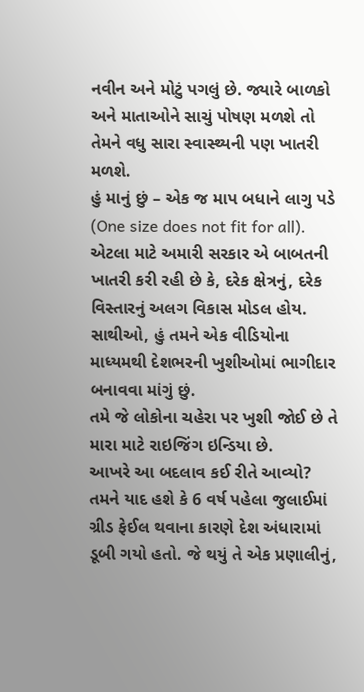નવીન અને મોટું પગલું છે. જ્યારે બાળકો અને માતાઓને સાચું પોષણ મળશે તો તેમને વધુ સારા સ્વાસ્થ્યની પણ ખાતરી મળશે.
હું માનું છું – એક જ માપ બધાને લાગુ પડે (One size does not fit for all). એટલા માટે અમારી સરકાર એ બાબતની ખાતરી કરી રહી છે કે, દરેક ક્ષેત્રનું, દરેક વિસ્તારનું અલગ વિકાસ મોડલ હોય.
સાથીઓ, હું તમને એક વીડિયોના માધ્યમથી દેશભરની ખુશીઓમાં ભાગીદાર બનાવવા માંગું છું.
તમે જે લોકોના ચહેરા પર ખુશી જોઈ છે તે મારા માટે રાઇજિંગ ઇન્ડિયા છે.
આખરે આ બદલાવ કઈ રીતે આવ્યો?
તમને યાદ હશે કે 6 વર્ષ પહેલા જુલાઈમાં ગ્રીડ ફેઈલ થવાના કારણે દેશ અંધારામાં ડૂબી ગયો હતો. જે થયું તે એક પ્રણાલીનું,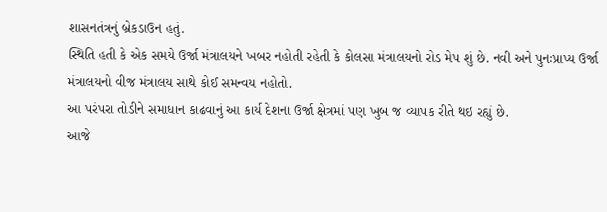શાસનતંત્રનું બ્રેકડાઉન હતું.
સ્થિતિ હતી કે એક સમયે ઉર્જા મંત્રાલયને ખબર નહોતી રહેતી કે કોલસા મંત્રાલયનો રોડ મેપ શું છે. નવી અને પુનઃપ્રાપ્ય ઉર્જા મંત્રાલયનો વીજ મંત્રાલય સાથે કોઈ સમન્વય નહોતો.
આ પરંપરા તોડીને સમાધાન કાઢવાનું આ કાર્ય દેશના ઉર્જા ક્ષેત્રમાં પણ ખુબ જ વ્યાપક રીતે થઇ રહ્યું છે.
આજે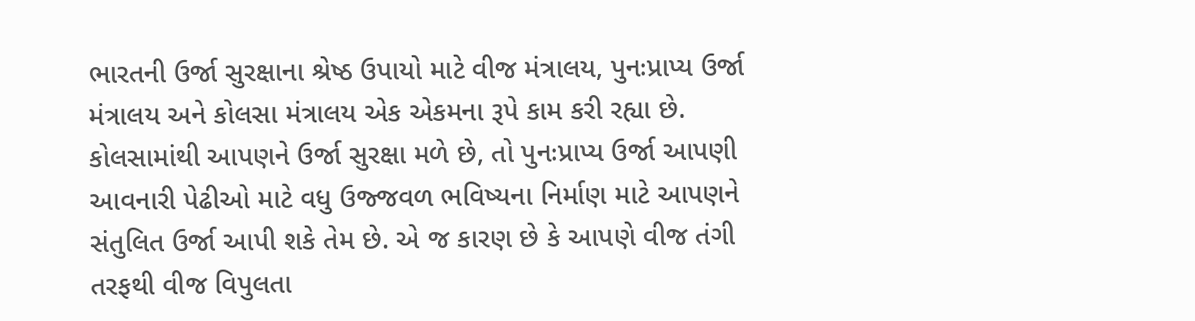ભારતની ઉર્જા સુરક્ષાના શ્રેષ્ઠ ઉપાયો માટે વીજ મંત્રાલય, પુનઃપ્રાપ્ય ઉર્જા મંત્રાલય અને કોલસા મંત્રાલય એક એકમના રૂપે કામ કરી રહ્યા છે.
કોલસામાંથી આપણને ઉર્જા સુરક્ષા મળે છે, તો પુનઃપ્રાપ્ય ઉર્જા આપણી આવનારી પેઢીઓ માટે વધુ ઉજ્જવળ ભવિષ્યના નિર્માણ માટે આપણને સંતુલિત ઉર્જા આપી શકે તેમ છે. એ જ કારણ છે કે આપણે વીજ તંગી તરફથી વીજ વિપુલતા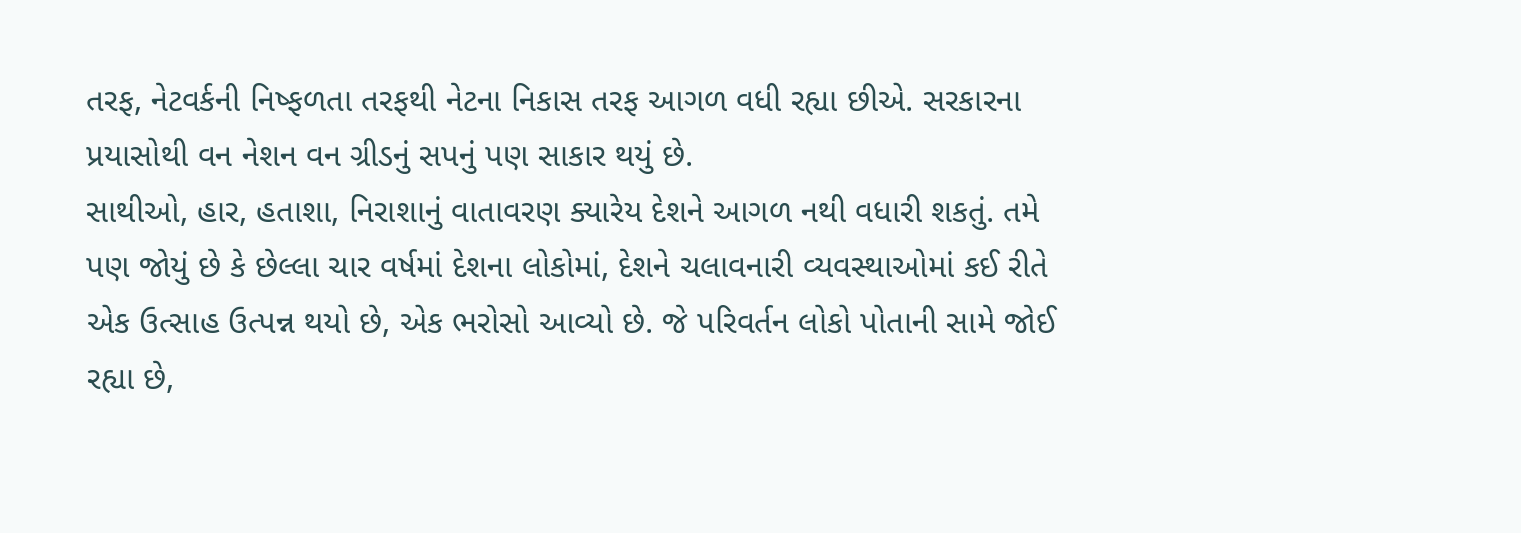તરફ, નેટવર્કની નિષ્ફળતા તરફથી નેટના નિકાસ તરફ આગળ વધી રહ્યા છીએ. સરકારના પ્રયાસોથી વન નેશન વન ગ્રીડનું સપનું પણ સાકાર થયું છે.
સાથીઓ, હાર, હતાશા, નિરાશાનું વાતાવરણ ક્યારેય દેશને આગળ નથી વધારી શકતું. તમે પણ જોયું છે કે છેલ્લા ચાર વર્ષમાં દેશના લોકોમાં, દેશને ચલાવનારી વ્યવસ્થાઓમાં કઈ રીતે એક ઉત્સાહ ઉત્પન્ન થયો છે, એક ભરોસો આવ્યો છે. જે પરિવર્તન લોકો પોતાની સામે જોઈ રહ્યા છે,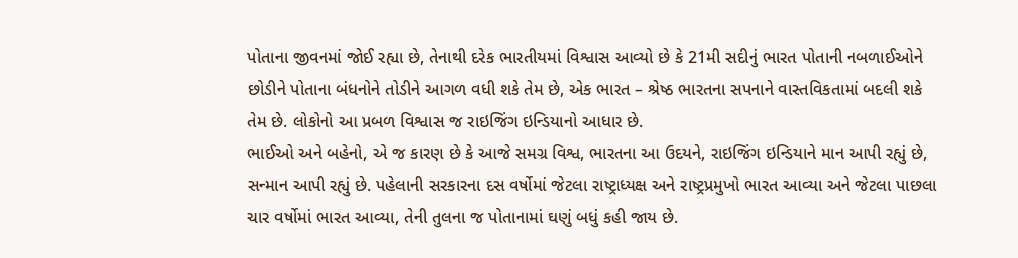પોતાના જીવનમાં જોઈ રહ્યા છે, તેનાથી દરેક ભારતીયમાં વિશ્વાસ આવ્યો છે કે 21મી સદીનું ભારત પોતાની નબળાઈઓને છોડીને પોતાના બંધનોને તોડીને આગળ વધી શકે તેમ છે, એક ભારત – શ્રેષ્ઠ ભારતના સપનાને વાસ્તવિકતામાં બદલી શકે તેમ છે. લોકોનો આ પ્રબળ વિશ્વાસ જ રાઇજિંગ ઇન્ડિયાનો આધાર છે.
ભાઈઓ અને બહેનો, એ જ કારણ છે કે આજે સમગ્ર વિશ્વ, ભારતના આ ઉદયને, રાઇજિંગ ઇન્ડિયાને માન આપી રહ્યું છે, સન્માન આપી રહ્યું છે. પહેલાની સરકારના દસ વર્ષોમાં જેટલા રાષ્ટ્રાધ્યક્ષ અને રાષ્ટ્રપ્રમુખો ભારત આવ્યા અને જેટલા પાછલા ચાર વર્ષોમાં ભારત આવ્યા, તેની તુલના જ પોતાનામાં ઘણું બધું કહી જાય છે.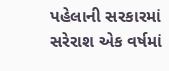પહેલાની સરકારમાં સરેરાશ એક વર્ષમાં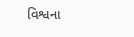વિશ્વના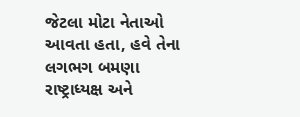જેટલા મોટા નેતાઓ આવતા હતા, હવે તેના લગભગ બમણા રાષ્ટ્રાધ્યક્ષ અને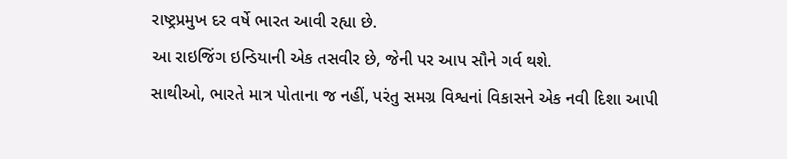રાષ્ટ્રપ્રમુખ દર વર્ષે ભારત આવી રહ્યા છે.
આ રાઇજિંગ ઇન્ડિયાની એક તસવીર છે, જેની પર આપ સૌને ગર્વ થશે.
સાથીઓ, ભારતે માત્ર પોતાના જ નહીં, પરંતુ સમગ્ર વિશ્વનાં વિકાસને એક નવી દિશા આપી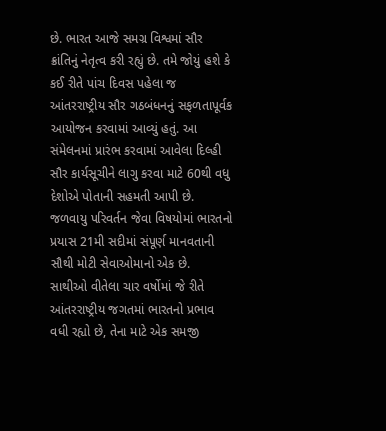છે. ભારત આજે સમગ્ર વિશ્વમાં સૌર ક્રાંતિનું નેતૃત્વ કરી રહ્યું છે. તમે જોયું હશે કે કઈ રીતે પાંચ દિવસ પહેલા જ આંતરરાષ્ટ્રીય સૌર ગઠબંધનનું સફળતાપૂર્વક આયોજન કરવામાં આવ્યું હતું. આ સંમેલનમાં પ્રારંભ કરવામાં આવેલા દિલ્હી સૌર કાર્યસૂચીને લાગુ કરવા માટે 60થી વધુ દેશોએ પોતાની સહમતી આપી છે. જળવાયુ પરિવર્તન જેવા વિષયોમાં ભારતનો પ્રયાસ 21મી સદીમાં સંપૂર્ણ માનવતાની સૌથી મોટી સેવાઓમાનો એક છે.
સાથીઓ વીતેલા ચાર વર્ષોમાં જે રીતે આંતરરાષ્ટ્રીય જગતમાં ભારતનો પ્રભાવ વધી રહ્યો છે, તેના માટે એક સમજી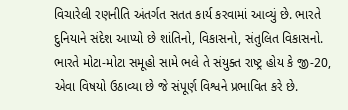વિચારેલી રણનીતિ અંતર્ગત સતત કાર્ય કરવામાં આવ્યું છે. ભારતે દુનિયાને સંદેશ આપ્યો છે શાંતિનો, વિકાસનો, સંતુલિત વિકાસનો.
ભારતે મોટા-મોટા સમૂહો સામે ભલે તે સંયુક્ત રાષ્ટ્ર હોય કે જી-20, એવા વિષયો ઉઠાવ્યા છે જે સંપૂર્ણ વિશ્વને પ્રભાવિત કરે છે.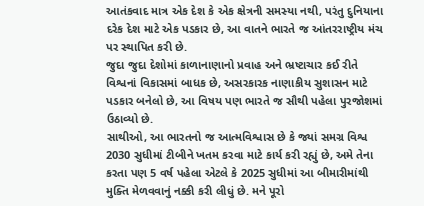આતંકવાદ માત્ર એક દેશ કે એક ક્ષેત્રની સમસ્યા નથી, પરંતુ દુનિયાના દરેક દેશ માટે એક પડકાર છે, આ વાતને ભારતે જ આંતરરાષ્ટ્રીય મંચ પર સ્થાપિત કરી છે.
જુદા જુદા દેશોમાં કાળાનાણાનો પ્રવાહ અને ભ્રષ્ટાચાર કઈ રીતે વિશ્વનાં વિકાસમાં બાધક છે, અસરકારક નાણાકીય સુશાસન માટે પડકાર બનેલો છે, આ વિષય પણ ભારતે જ સૌથી પહેલા પુરજોશમાં ઉઠાવ્યો છે.
સાથીઓ, આ ભારતનો જ આત્મવિશ્વાસ છે કે જ્યાં સમગ્ર વિશ્વ 2030 સુધીમાં ટીબીને ખતમ કરવા માટે કાર્ય કરી રહ્યું છે, અમે તેના કરતા પણ 5 વર્ષ પહેલા એટલે કે 2025 સુધીમાં આ બીમારીમાંથી મુક્તિ મેળવવાનું નક્કી કરી લીધું છે. મને પૂરો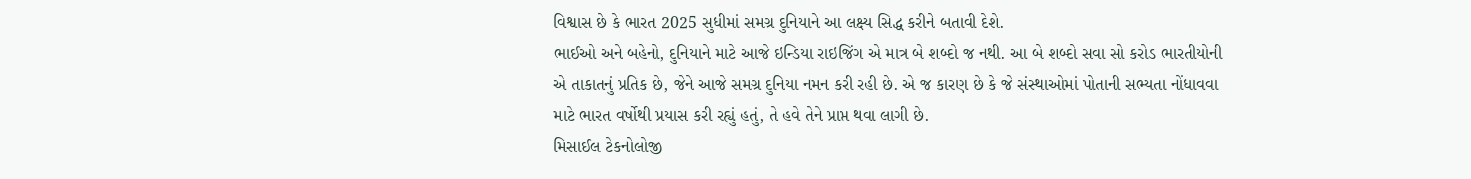વિશ્વાસ છે કે ભારત 2025 સુધીમાં સમગ્ર દુનિયાને આ લક્ષ્ય સિદ્ધ કરીને બતાવી દેશે.
ભાઈઓ અને બહેનો, દુનિયાને માટે આજે ઇન્ડિયા રાઇજિંગ એ માત્ર બે શબ્દો જ નથી. આ બે શબ્દો સવા સો કરોડ ભારતીયોની એ તાકાતનું પ્રતિક છે, જેને આજે સમગ્ર દુનિયા નમન કરી રહી છે. એ જ કારણ છે કે જે સંસ્થાઓમાં પોતાની સભ્યતા નોંધાવવા માટે ભારત વર્ષોથી પ્રયાસ કરી રહ્યું હતું, તે હવે તેને પ્રાપ્ત થવા લાગી છે.
મિસાઈલ ટેકનોલોજી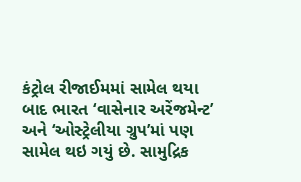કંટ્રોલ રીજાઈમમાં સામેલ થયા બાદ ભારત ‘વાસેનાર અરેંજમેન્ટ’ અને ‘ઓસ્ટ્રેલીયા ગ્રુપ’માં પણ સામેલ થઇ ગયું છે. સામુદ્રિક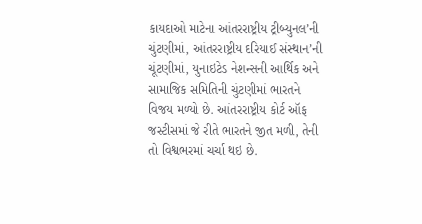કાયદાઓ માટેના આંતરરાષ્ટ્રીય ટ્રીબ્યુનલ’ની ચુંટણીમાં, આંતરરાષ્ટ્રીય દરિયાઈ સંસ્થાન’ની ચૂંટણીમાં, યુનાઇટેડ નેશન્સની આર્થિક અને સામાજિક સમિતિની ચુંટણીમાં ભારતને વિજય મળ્યો છે. આંતરરાષ્ટ્રીય કોર્ટ ઑફ જસ્ટીસમાં જે રીતે ભારતને જીત મળી, તેની તો વિશ્વભરમાં ચર્ચા થઇ છે.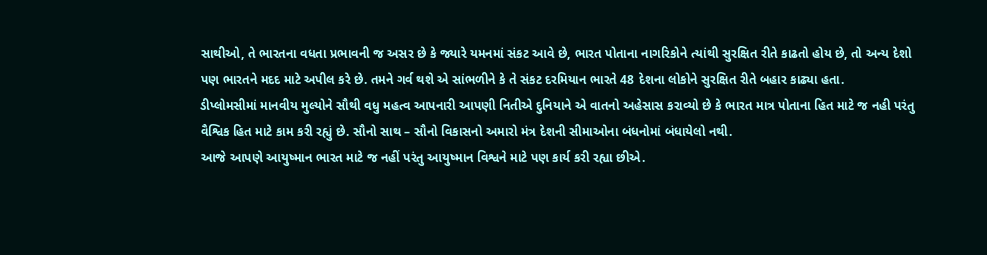સાથીઓ, તે ભારતના વધતા પ્રભાવની જ અસર છે કે જ્યારે યમનમાં સંકટ આવે છે, ભારત પોતાના નાગરિકોને ત્યાંથી સુરક્ષિત રીતે કાઢતો હોય છે, તો અન્ય દેશો પણ ભારતને મદદ માટે અપીલ કરે છે. તમને ગર્વ થશે એ સાંભળીને કે તે સંકટ દરમિયાન ભારતે 48 દેશના લોકોને સુરક્ષિત રીતે બહાર કાઢ્યા હતા.
ડીપ્લોમસીમાં માનવીય મુલ્યોને સૌથી વધુ મહત્વ આપનારી આપણી નિતીએ દુનિયાને એ વાતનો અહેસાસ કરાવ્યો છે કે ભારત માત્ર પોતાના હિત માટે જ નહી પરંતુ વૈશ્વિક હિત માટે કામ કરી રહ્યું છે. સૌનો સાથ – સૌનો વિકાસનો અમારો મંત્ર દેશની સીમાઓના બંધનોમાં બંધાયેલો નથી.
આજે આપણે આયુષ્માન ભારત માટે જ નહીં પરંતુ આયુષ્માન વિશ્વને માટે પણ કાર્ય કરી રહ્યા છીએ.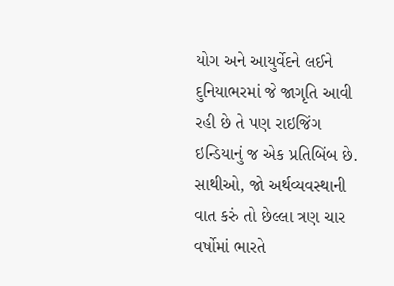યોગ અને આયુર્વેદને લઈને દુનિયાભરમાં જે જાગૃતિ આવી રહી છે તે પણ રાઇજિંગ ઇન્ડિયાનું જ એક પ્રતિબિંબ છે.
સાથીઓ, જો અર્થવ્યવસ્થાની વાત કરું તો છેલ્લા ત્રણ ચાર વર્ષોમાં ભારતે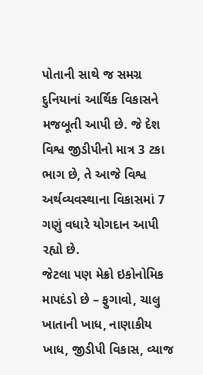પોતાની સાથે જ સમગ્ર દુનિયાનાં આર્થિક વિકાસને મજબૂતી આપી છે. જે દેશ વિશ્વ જીડીપીનો માત્ર 3 ટકા ભાગ છે, તે આજે વિશ્વ અર્થવ્યવસ્થાના વિકાસમાં 7 ગણું વધારે યોગદાન આપી રહ્યો છે.
જેટલા પણ મેક્રો ઇકોનોમિક માપદંડો છે – ફુગાવો, ચાલુ ખાતાની ખાધ, નાણાકીય ખાધ, જીડીપી વિકાસ, વ્યાજ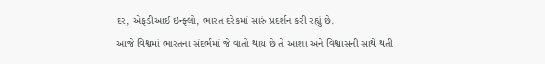દર, એફડીઆઈ ઇન્ફ્લો, ભારત દરેકમાં સારું પ્રદર્શન કરી રહ્યું છે.
આજે વિશ્વમાં ભારતના સંદર્ભમાં જે વાતો થાય છે તે આશા અને વિશ્વાસની સાથે થતી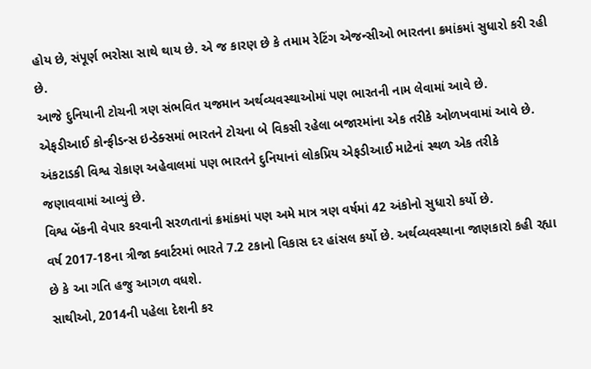હોય છે, સંપૂર્ણ ભરોસા સાથે થાય છે. એ જ કારણ છે કે તમામ રેટિંગ એજન્સીઓ ભારતના ક્રમાંકમાં સુધારો કરી રહી છે.
આજે દુનિયાની ટોચની ત્રણ સંભવિત યજમાન અર્થવ્યવસ્થાઓમાં પણ ભારતની નામ લેવામાં આવે છે.
એફડીઆઈ કોન્ફીડન્સ ઇન્ડેક્સમાં ભારતને ટોચના બે વિકસી રહેલા બજારમાંના એક તરીકે ઓળખવામાં આવે છે.
અંકટાડકી વિશ્વ રોકાણ અહેવાલમાં પણ ભારતને દુનિયાનાં લોકપ્રિય એફડીઆઈ માટેનાં સ્થળ એક તરીકે જણાવવામાં આવ્યું છે.
વિશ્વ બેંકની વેપાર કરવાની સરળતાનાં ક્રમાંકમાં પણ અમે માત્ર ત્રણ વર્ષમાં 42 અંકોનો સુધારો કર્યો છે.
વર્ષ 2017-18ના ત્રીજા ક્વાર્ટરમાં ભારતે 7.2 ટકાનો વિકાસ દર હાંસલ કર્યો છે. અર્થવ્યવસ્થાના જાણકારો કહી રહ્યા છે કે આ ગતિ હજુ આગળ વધશે.
સાથીઓ, 2014ની પહેલા દેશની કર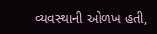વ્યવસ્થાની ઓળખ હતી,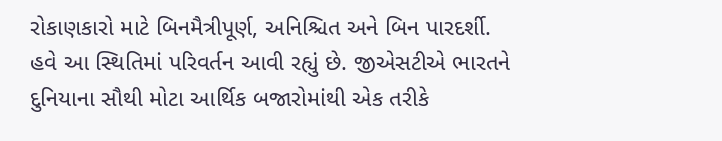રોકાણકારો માટે બિનમૈત્રીપૂર્ણ, અનિશ્ચિત અને બિન પારદર્શી. હવે આ સ્થિતિમાં પરિવર્તન આવી રહ્યું છે. જીએસટીએ ભારતને દુનિયાના સૌથી મોટા આર્થિક બજારોમાંથી એક તરીકે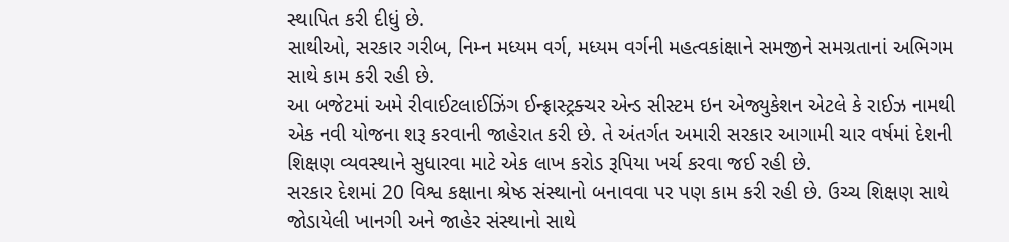સ્થાપિત કરી દીધું છે.
સાથીઓ, સરકાર ગરીબ, નિમ્ન મધ્યમ વર્ગ, મધ્યમ વર્ગની મહત્વકાંક્ષાને સમજીને સમગ્રતાનાં અભિગમ સાથે કામ કરી રહી છે.
આ બજેટમાં અમે રીવાઈટલાઈઝિંગ ઈન્ફ્રાસ્ટ્રક્ચર એન્ડ સીસ્ટમ ઇન એજ્યુકેશન એટલે કે રાઈઝ નામથી એક નવી યોજના શરૂ કરવાની જાહેરાત કરી છે. તે અંતર્ગત અમારી સરકાર આગામી ચાર વર્ષમાં દેશની શિક્ષણ વ્યવસ્થાને સુધારવા માટે એક લાખ કરોડ રૂપિયા ખર્ચ કરવા જઈ રહી છે.
સરકાર દેશમાં 20 વિશ્વ કક્ષાના શ્રેષ્ઠ સંસ્થાનો બનાવવા પર પણ કામ કરી રહી છે. ઉચ્ચ શિક્ષણ સાથે જોડાયેલી ખાનગી અને જાહેર સંસ્થાનો સાથે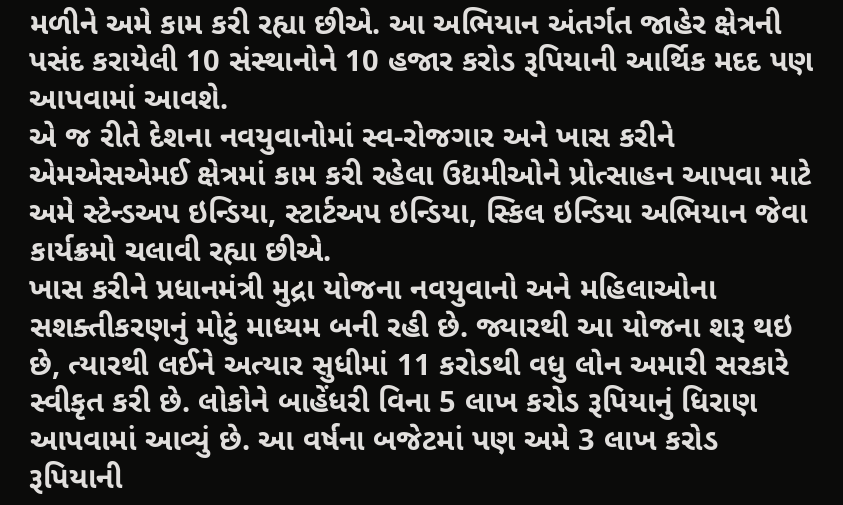મળીને અમે કામ કરી રહ્યા છીએ. આ અભિયાન અંતર્ગત જાહેર ક્ષેત્રની પસંદ કરાયેલી 10 સંસ્થાનોને 10 હજાર કરોડ રૂપિયાની આર્થિક મદદ પણ આપવામાં આવશે.
એ જ રીતે દેશના નવયુવાનોમાં સ્વ-રોજગાર અને ખાસ કરીને એમએસએમઈ ક્ષેત્રમાં કામ કરી રહેલા ઉદ્યમીઓને પ્રોત્સાહન આપવા માટે અમે સ્ટેન્ડઅપ ઇન્ડિયા, સ્ટાર્ટઅપ ઇન્ડિયા, સ્કિલ ઇન્ડિયા અભિયાન જેવા કાર્યક્રમો ચલાવી રહ્યા છીએ.
ખાસ કરીને પ્રધાનમંત્રી મુદ્રા યોજના નવયુવાનો અને મહિલાઓના સશક્તીકરણનું મોટું માધ્યમ બની રહી છે. જ્યારથી આ યોજના શરૂ થઇ છે, ત્યારથી લઈને અત્યાર સુધીમાં 11 કરોડથી વધુ લોન અમારી સરકારે સ્વીકૃત કરી છે. લોકોને બાહેંધરી વિના 5 લાખ કરોડ રૂપિયાનું ધિરાણ આપવામાં આવ્યું છે. આ વર્ષના બજેટમાં પણ અમે 3 લાખ કરોડ રૂપિયાની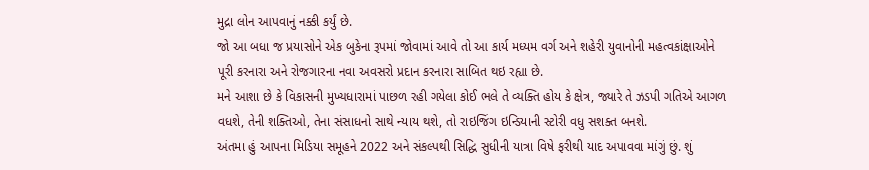મુદ્રા લોન આપવાનું નક્કી કર્યું છે.
જો આ બધા જ પ્રયાસોને એક બુકેના રૂપમાં જોવામાં આવે તો આ કાર્ય મધ્યમ વર્ગ અને શહેરી યુવાનોની મહત્વકાંક્ષાઓને પૂરી કરનારા અને રોજગારના નવા અવસરો પ્રદાન કરનારા સાબિત થઇ રહ્યા છે.
મને આશા છે કે વિકાસની મુખ્યધારામાં પાછળ રહી ગયેલા કોઈ ભલે તે વ્યક્તિ હોય કે ક્ષેત્ર, જ્યારે તે ઝડપી ગતિએ આગળ વધશે, તેની શક્તિઓ, તેના સંસાધનો સાથે ન્યાય થશે, તો રાઇજિંગ ઇન્ડિયાની સ્ટોરી વધુ સશક્ત બનશે.
અંતમા હું આપના મિડિયા સમૂહને 2022 અને સંકલ્પથી સિદ્ધિ સુધીની યાત્રા વિષે ફરીથી યાદ અપાવવા માંગું છું. શું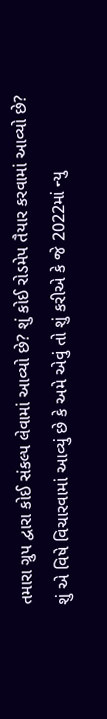તમારા ગ્રુપ દ્વારા કોઈ સંકલ્પ લેવામાં આવ્યો છે? શું કોઈ રોડમેપ તૈયાર કરવામાં આવ્યો છે? શું એ વિષે વિચારવામાં આવ્યું છે કે અમે એવું તો શું કરીએ કે જે 2022માં ન્યુ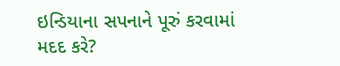ઇન્ડિયાના સપનાને પૂરું કરવામાં મદદ કરે?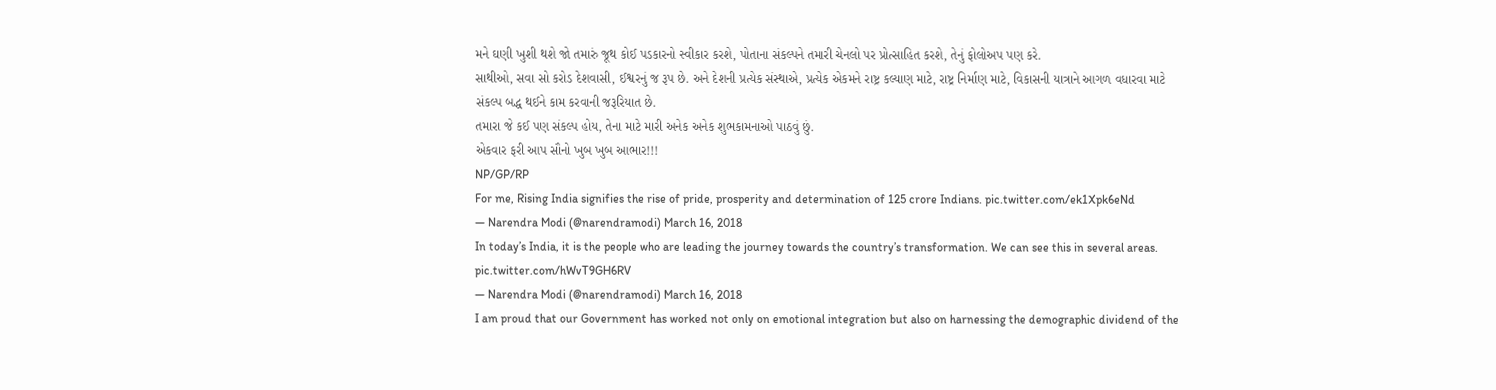મને ઘણી ખુશી થશે જો તમારું જૂથ કોઈ પડકારનો સ્વીકાર કરશે, પોતાના સંકલ્પને તમારી ચેનલો પર પ્રોત્સાહિત કરશે, તેનું ફોલોઅપ પણ કરે.
સાથીઓ, સવા સો કરોડ દેશવાસી, ઈશ્વરનું જ રૂપ છે. અને દેશની પ્રત્યેક સંસ્થાએ, પ્રત્યેક એકમને રાષ્ટ્ર કલ્યાણ માટે, રાષ્ટ્ર નિર્માણ માટે, વિકાસની યાત્રાને આગળ વધારવા માટે સંકલ્પ બદ્ધ થઈને કામ કરવાની જરૂરિયાત છે.
તમારા જે કઈ પણ સંકલ્પ હોય, તેના માટે મારી અનેક અનેક શુભકામનાઓ પાઠવું છું.
એકવાર ફરી આપ સૌનો ખુબ ખુબ આભાર!!!
NP/GP/RP
For me, Rising India signifies the rise of pride, prosperity and determination of 125 crore Indians. pic.twitter.com/ek1Xpk6eNd
— Narendra Modi (@narendramodi) March 16, 2018
In today’s India, it is the people who are leading the journey towards the country’s transformation. We can see this in several areas. pic.twitter.com/hWvT9GH6RV
— Narendra Modi (@narendramodi) March 16, 2018
I am proud that our Government has worked not only on emotional integration but also on harnessing the demographic dividend of the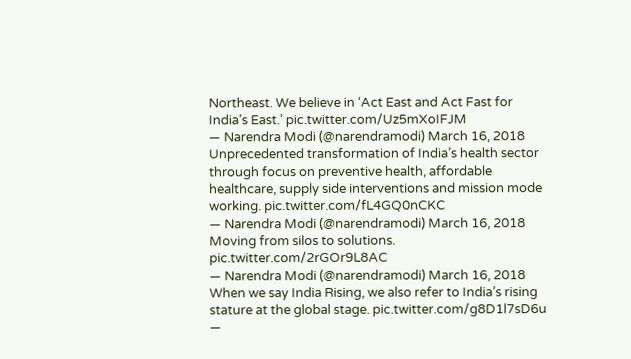Northeast. We believe in ‘Act East and Act Fast for India’s East.’ pic.twitter.com/Uz5mXoIFJM
— Narendra Modi (@narendramodi) March 16, 2018
Unprecedented transformation of India’s health sector through focus on preventive health, affordable healthcare, supply side interventions and mission mode working. pic.twitter.com/fL4GQ0nCKC
— Narendra Modi (@narendramodi) March 16, 2018
Moving from silos to solutions. pic.twitter.com/2rGOr9L8AC
— Narendra Modi (@narendramodi) March 16, 2018
When we say India Rising, we also refer to India’s rising stature at the global stage. pic.twitter.com/g8D1l7sD6u
—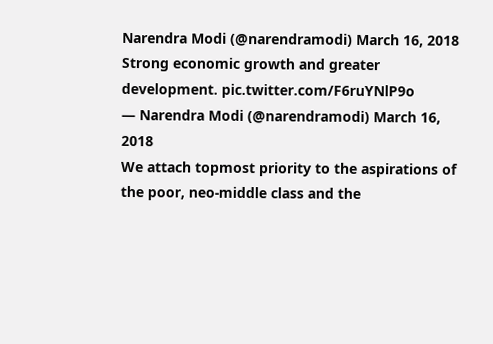Narendra Modi (@narendramodi) March 16, 2018
Strong economic growth and greater development. pic.twitter.com/F6ruYNlP9o
— Narendra Modi (@narendramodi) March 16, 2018
We attach topmost priority to the aspirations of the poor, neo-middle class and the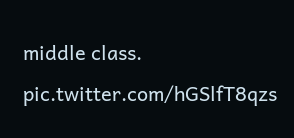middle class. pic.twitter.com/hGSlfT8qzs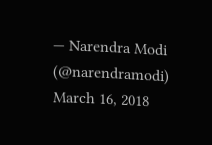— Narendra Modi (@narendramodi) March 16, 2018